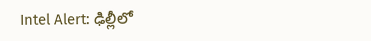Intel Alert: ఢిల్లీలో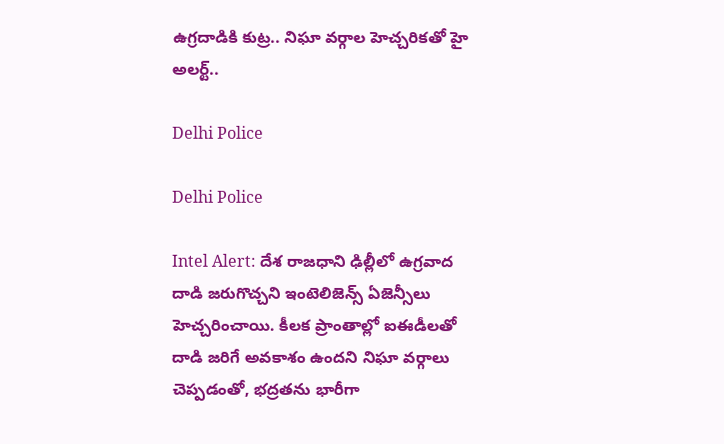ఉగ్రదాడికి కుట్ర.. నిఘా వర్గాల హెచ్చరికతో హై అలర్ట్..

Delhi Police

Delhi Police

Intel Alert: దేశ రాజధాని ఢిల్లీలో ఉగ్రవాద దాడి జరుగొచ్చని ఇంటెలిజెన్స్ ఏజెన్సీలు హెచ్చరించాయి. కీలక ప్రాంతాల్లో ఐఈడీలతో దాడి జరిగే అవకాశం ఉందని నిఘా వర్గాలు చెప్పడంతో, భద్రతను భారీగా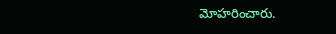మోహరించారు.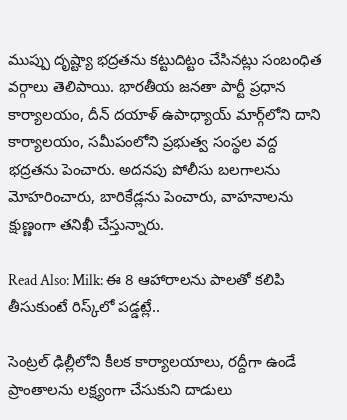ముప్పు దృష్ట్యా భద్రతను కట్టుదిట్టం చేసినట్లు సంబంధిత వర్గాలు తెలిపాయి. భారతీయ జనతా పార్టీ ప్రధాన కార్యాలయం, దీన్ దయాళ్ ఉపాధ్యాయ్ మార్గ్‌లోని దాని కార్యాలయం, సమీపంలోని ప్రభుత్వ సంస్థల వద్ద భద్రతను పెంచారు. అదనపు పోలీసు బలగాలను మోహరించారు, బారికేడ్లను పెంచారు, వాహనాలను క్షుణ్ణంగా తనిఖీ చేస్తున్నారు.

Read Also: Milk: ఈ 8 ఆహారాలను పాలతో కలిపి తీసుకుంటే రిస్క్‌లో పడ్డట్లే..

సెంట్రల్ ఢిల్లీలోని కీలక కార్యాలయాలు, రద్దీగా ఉండే ప్రాంతాలను లక్ష్యంగా చేసుకుని దాడులు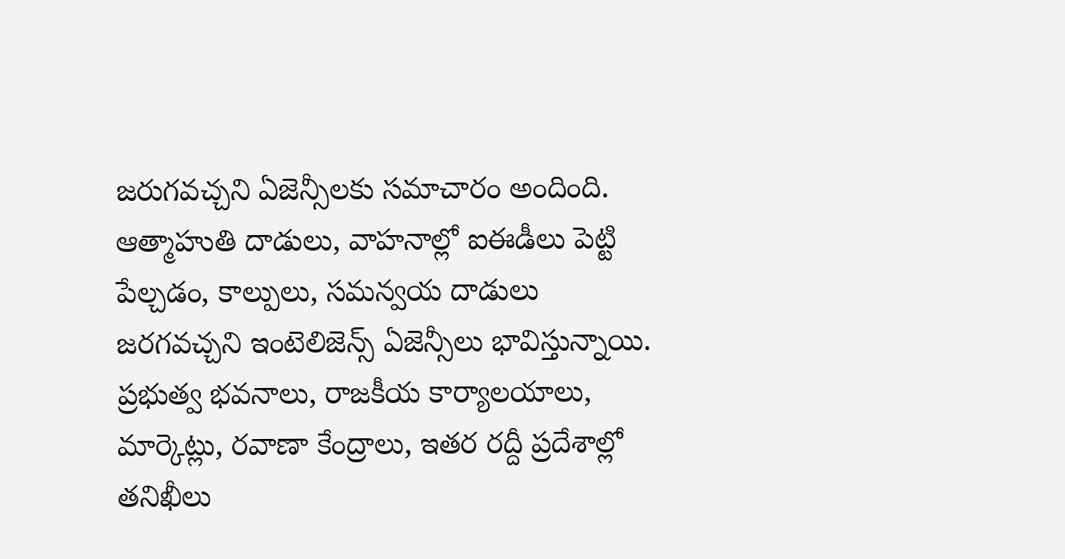జరుగవచ్చని ఏజెన్సీలకు సమాచారం అందింది. ఆత్మాహుతి దాడులు, వాహనాల్లో ఐఈడీలు పెట్టి పేల్చడం, కాల్పులు, సమన్వయ దాడులు జరగవచ్చని ఇంటెలిజెన్స్ ఏజెన్సీలు భావిస్తున్నాయి. ప్రభుత్వ భవనాలు, రాజకీయ కార్యాలయాలు, మార్కెట్లు, రవాణా కేంద్రాలు, ఇతర రద్దీ ప్రదేశాల్లో తనిఖీలు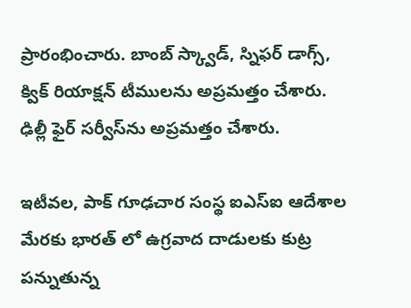ప్రారంభించారు. బాంబ్ స్క్వాడ్, స్నిఫర్ డాగ్స్, క్విక్ రియాక్షన్ టీములను అప్రమత్తం చేశారు. ఢిల్లీ ఫైర్ సర్వీస్‌ను అప్రమత్తం చేశారు.

ఇటీవల, పాక్ గూఢచార సంస్థ ఐఎస్ఐ ఆదేశాల మేరకు భారత్ లో ఉగ్రవాద దాడులకు కుట్ర పన్నుతున్న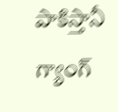పాకిస్తానీ గ్యాంగ్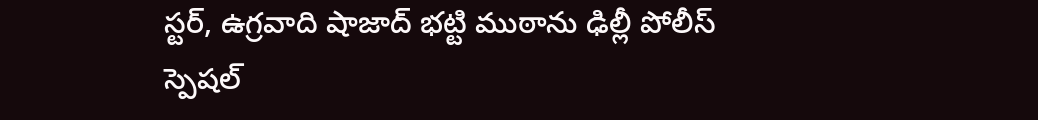స్టర్, ఉగ్రవాది షాజాద్ భట్టి ముఠాను ఢిల్లీ పోలీస్ స్పెషల్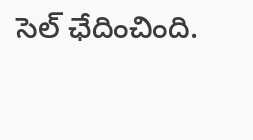సెల్ ఛేదించింది.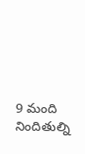9 మంది నిందితుల్ని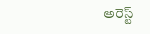అరెస్ట్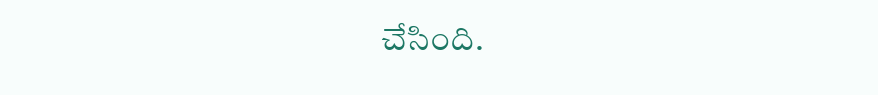చేసింది.